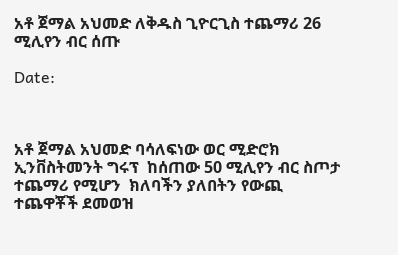አቶ ጀማል አህመድ ለቅዱስ ጊዮርጊስ ተጨማሪ 26 ሚሊየን ብር ሰጡ

Date:



አቶ ጀማል አህመድ ባሳለፍነው ወር ሚድሮክ ኢንቨስትመንት ግሩፕ  ከሰጠው 50 ሚሊየን ብር ስጦታ ተጨማሪ የሚሆን  ክለባችን ያለበትን የውጪ ተጨዋቾች ደመወዝ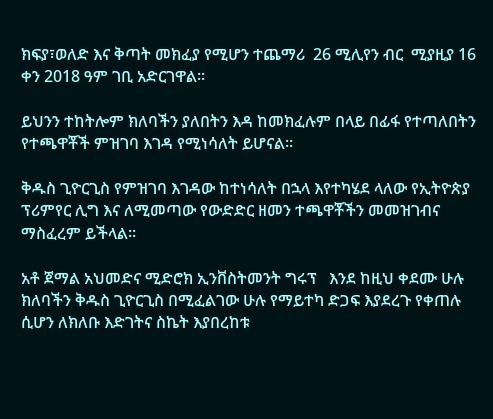ክፍያ፣ወለድ እና ቅጣት መክፈያ የሚሆን ተጨማሪ  26 ሚሊየን ብር  ሚያዚያ 16 ቀን 2018 ዓም ገቢ አድርገዋል፡፡

ይህንን ተከትሎም ክለባችን ያለበትን እዳ ከመክፈሉም በላይ በፊፋ የተጣለበትን የተጫዋቾች ምዝገባ እገዳ የሚነሳለት ይሆናል፡፡

ቅዱስ ጊዮርጊስ የምዝገባ እገዳው ከተነሳለት በኋላ እየተካሄደ ላለው የኢትዮጵያ ፕሪምየር ሊግ እና ለሚመጣው የውድድር ዘመን ተጫዋቾችን መመዝገብና ማስፈረም ይችላል፡፡

አቶ ጀማል አህመድና ሚድሮክ ኢንቨስትመንት ግሩፕ   እንደ ከዚህ ቀደሙ ሁሉ ክለባችን ቅዱስ ጊዮርጊስ በሚፈልገው ሁሉ የማይተካ ድጋፍ እያደረጉ የቀጠሉ ሲሆን ለክለቡ እድገትና ስኬት እያበረከቱ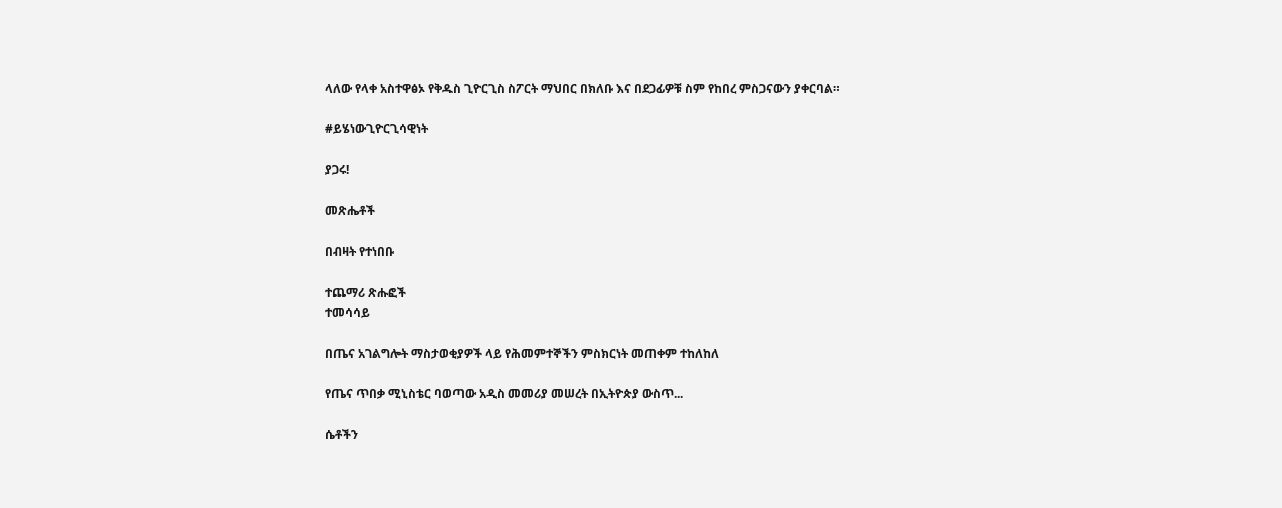ላለው የላቀ አስተዋፅኦ የቅዱስ ጊዮርጊስ ስፖርት ማህበር በክለቡ እና በደጋፊዎቹ ስም የከበረ ምስጋናውን ያቀርባል።

#ይሄነውጊዮርጊሳዊነት

ያጋሩ!

መጽሔቶች

በብዛት የተነበቡ

ተጨማሪ ጽሑፎች
ተመሳሳይ

በጤና አገልግሎት ማስታወቂያዎች ላይ የሕመምተኞችን ምስክርነት መጠቀም ተከለከለ

የጤና ጥበቃ ሚኒስቴር ባወጣው አዲስ መመሪያ መሠረት በኢትዮጵያ ውስጥ...

ሴቶችን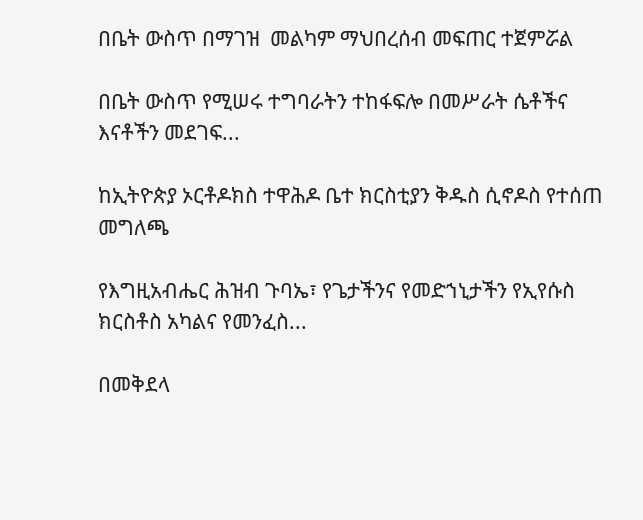በቤት ውስጥ በማገዝ  መልካም ማህበረሰብ መፍጠር ተጀምሯል

በቤት ውስጥ የሚሠሩ ተግባራትን ተከፋፍሎ በመሥራት ሴቶችና እናቶችን መደገፍ...

ከኢትዮጵያ ኦርቶዶክስ ተዋሕዶ ቤተ ክርስቲያን ቅዱስ ሲኖዶስ የተሰጠ መግለጫ

የእግዚአብሔር ሕዝብ ጉባኤ፣ የጌታችንና የመድኀኒታችን የኢየሱስ ክርስቶስ አካልና የመንፈስ...

በመቅደላ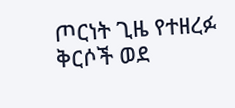ጦርነት ጊዜ የተዘረፉ ቅርሶች ወደ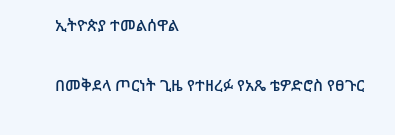ኢትዮጵያ ተመልሰዋል

በመቅደላ ጦርነት ጊዜ የተዘረፉ የአጼ ቴዎድሮስ የፀጉር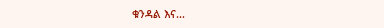ቁንዳል እና...